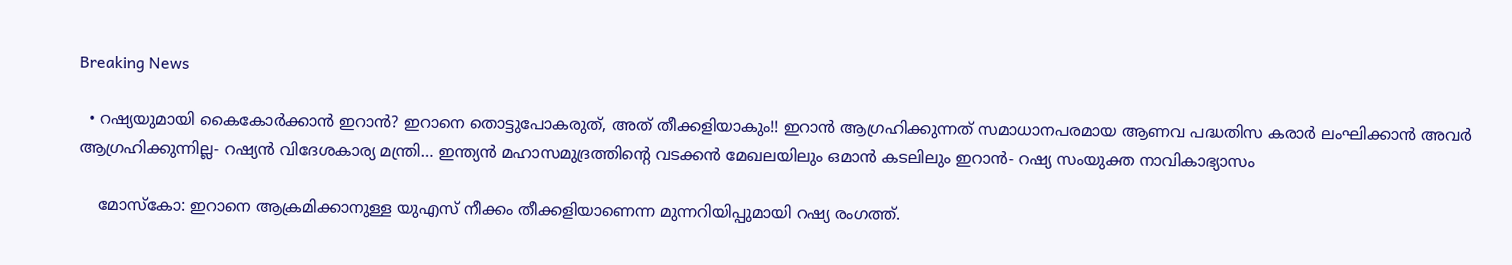Breaking News

  • റഷ്യയുമായി കൈകോർക്കാൻ ഇറാൻ? ഇറാനെ തൊട്ടുപോകരുത്, അത് തീക്കളിയാകും!! ഇറാൻ ആഗ്രഹിക്കുന്നത് സമാധാനപരമായ ആണവ പദ്ധതിസ കരാർ ലംഘിക്കാൻ അവർ ആഗ്രഹിക്കുന്നില്ല- റഷ്യൻ വിദേശകാര്യ മന്ത്രി… ഇന്ത്യൻ മഹാസമുദ്രത്തിന്റെ വടക്കൻ മേഖലയിലും ഒമാൻ കടലിലും ഇറാൻ- റഷ്യ സംയുക്ത നാവികാഭ്യാസം

    മോസ്കോ: ഇറാനെ ആക്രമിക്കാനുള്ള യുഎസ് നീക്കം തീക്കളിയാണെന്ന മുന്നറിയിപ്പുമായി റഷ്യ രംഗത്ത്.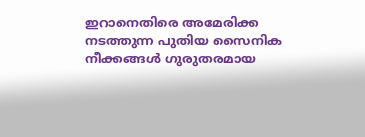ഇറാനെതിരെ അമേരിക്ക നടത്തുന്ന പുതിയ സൈനിക നീക്കങ്ങൾ ഗുരുതരമായ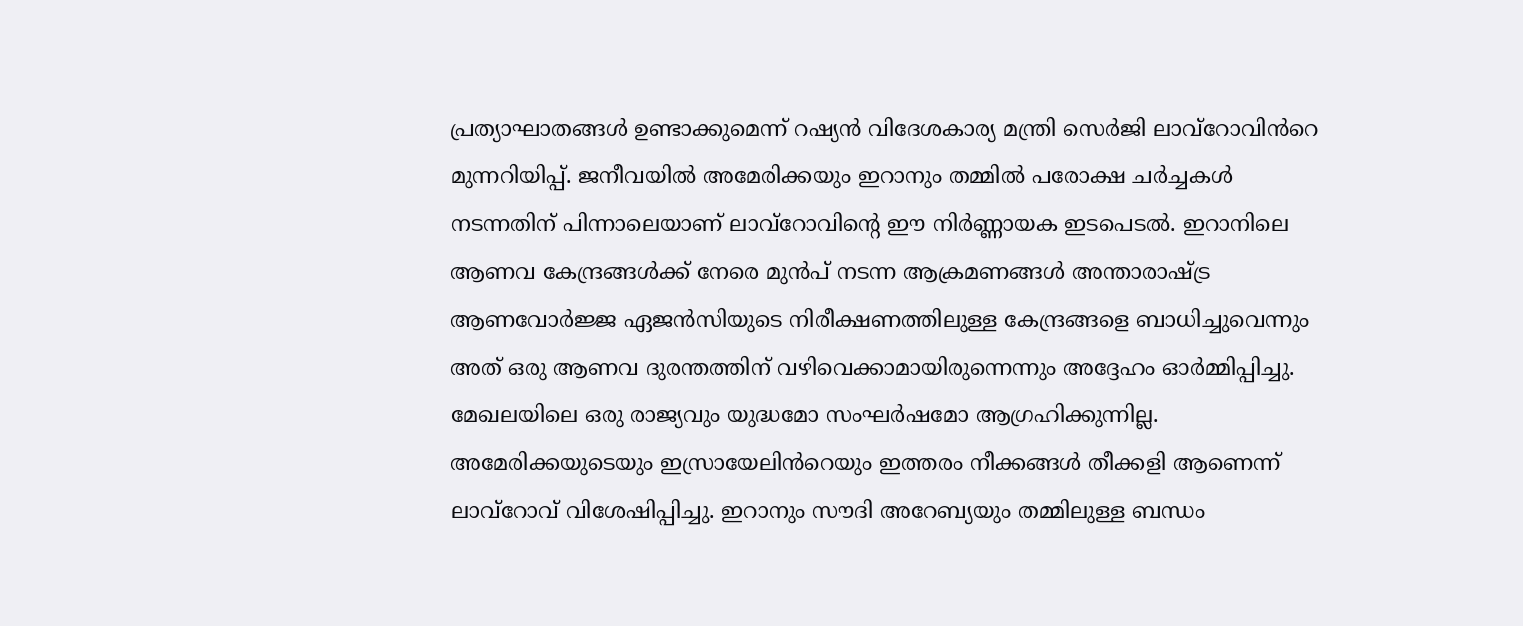പ്രത്യാഘാതങ്ങൾ ഉണ്ടാക്കുമെന്ന് റഷ്യൻ വിദേശകാര്യ മന്ത്രി സെർജി ലാവ്‌റോവിൻറെ മുന്നറിയിപ്പ്. ജനീവയിൽ അമേരിക്കയും ഇറാനും തമ്മിൽ പരോക്ഷ ചർച്ചകൾ നടന്നതിന് പിന്നാലെയാണ് ലാവ്‌റോവിന്റെ ഈ നിർണ്ണായക ഇടപെടൽ. ഇറാനിലെ ആണവ കേന്ദ്രങ്ങൾക്ക് നേരെ മുൻപ് നടന്ന ആക്രമണങ്ങൾ അന്താരാഷ്ട്ര ആണവോർജ്ജ ഏജൻസിയുടെ നിരീക്ഷണത്തിലുള്ള കേന്ദ്രങ്ങളെ ബാധിച്ചുവെന്നും അത് ഒരു ആണവ ദുരന്തത്തിന് വഴിവെക്കാമായിരുന്നെന്നും അദ്ദേഹം ഓർമ്മിപ്പിച്ചു. മേഖലയിലെ ഒരു രാജ്യവും യുദ്ധമോ സംഘർഷമോ ആഗ്രഹിക്കുന്നില്ല. അമേരിക്കയുടെയും ഇസ്രായേലിൻറെയും ഇത്തരം നീക്കങ്ങൾ തീക്കളി ആണെന്ന് ലാവ്‌റോവ് വിശേഷിപ്പിച്ചു. ഇറാനും സൗദി അറേബ്യയും തമ്മിലുള്ള ബന്ധം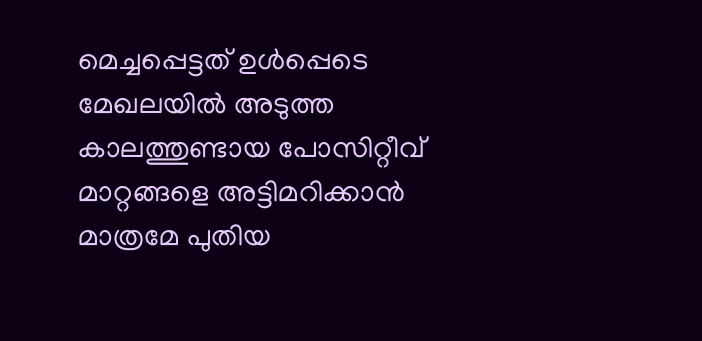മെച്ചപ്പെട്ടത് ഉൾപ്പെടെ മേഖലയിൽ അടുത്ത കാലത്തുണ്ടായ പോസിറ്റീവ് മാറ്റങ്ങളെ അട്ടിമറിക്കാൻ മാത്രമേ പുതിയ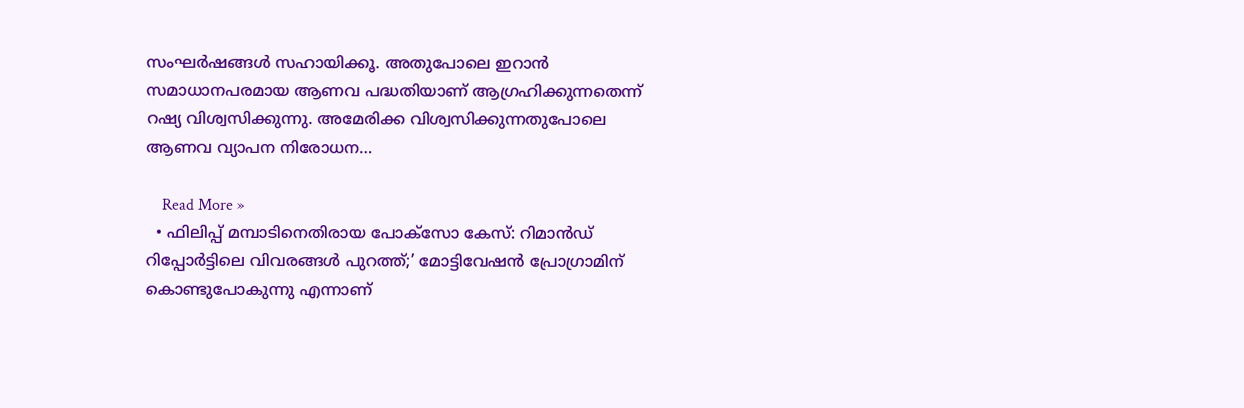സംഘർഷങ്ങൾ സഹായിക്കൂ. അതുപോലെ ഇറാൻ സമാധാനപരമായ ആണവ പദ്ധതിയാണ് ആഗ്രഹിക്കുന്നതെന്ന് റഷ്യ വിശ്വസിക്കുന്നു. അമേരിക്ക വിശ്വസിക്കുന്നതുപോലെ ആണവ വ്യാപന നിരോധന…

    Read More »
  • ഫിലിപ്പ് മമ്പാടിനെതിരായ പോക്സോ കേസ്: റിമാൻഡ് റിപ്പോർട്ടിലെ വിവരങ്ങൾ പുറത്ത്;’ മോട്ടിവേഷൻ പ്രോഗ്രാമിന് കൊണ്ടുപോകുന്നു എന്നാണ്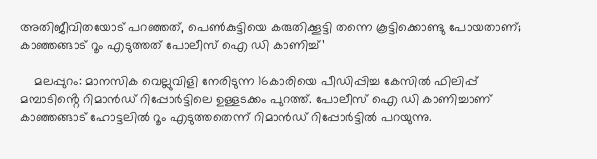അതിജീവിതയോട് പറഞ്ഞത്, പെൺകുട്ടിയെ കരുതിക്കൂട്ടി തന്നെ കൂട്ടിക്കൊണ്ടു പോയതാണ്; കാഞ്ഞങ്ങാട് റൂം എടുത്തത് പോലീസ് ഐ ഡി കാണിച്ച്’

    മലപ്പുറം: മാനസിക വെല്ലു‌വിളി നേരിടുന്ന 16കാരിയെ പീഡിപ്പിച്ച കേസിൽ ഫിലിപ്പ് മമ്പാടിൻ്റെ റിമാൻഡ് റിപ്പോർട്ടിലെ ഉള്ളടക്കം പുറത്ത്. പോലീസ് ഐ ഡി കാണിച്ചാണ് കാഞ്ഞങ്ങാട് ഹോട്ടലിൽ റൂം എടുത്തതെന്ന് റിമാൻഡ് റിപ്പോർട്ടിൽ പറയുന്നു.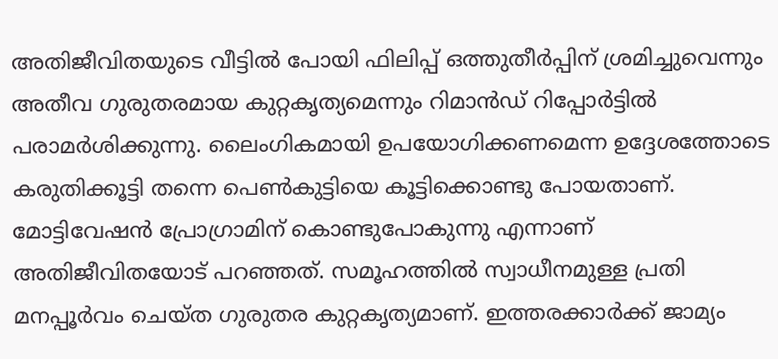അതിജീവിതയുടെ വീട്ടിൽ പോയി ഫിലിപ്പ് ഒത്തുതീർപ്പിന് ശ്രമിച്ചുവെന്നും അതീവ ഗുരുതരമായ കുറ്റകൃത്യമെന്നും റിമാൻഡ് റിപ്പോർട്ടിൽ പരാമർശിക്കുന്നു. ലൈംഗികമായി ഉപയോഗിക്കണമെന്ന ഉദ്ദേശത്തോടെ കരുതിക്കൂട്ടി തന്നെ പെൺകുട്ടിയെ കൂട്ടിക്കൊണ്ടു പോയതാണ്. മോട്ടിവേഷൻ പ്രോഗ്രാമിന് കൊണ്ടുപോകുന്നു എന്നാണ് അതിജീവിതയോട് പറഞ്ഞത്. സമൂഹത്തിൽ സ്വാധീനമുള്ള പ്രതി മനപ്പൂർവം ചെയ്ത ഗുരുതര കുറ്റകൃത്യമാണ്. ഇത്തരക്കാർക്ക് ജാമ്യം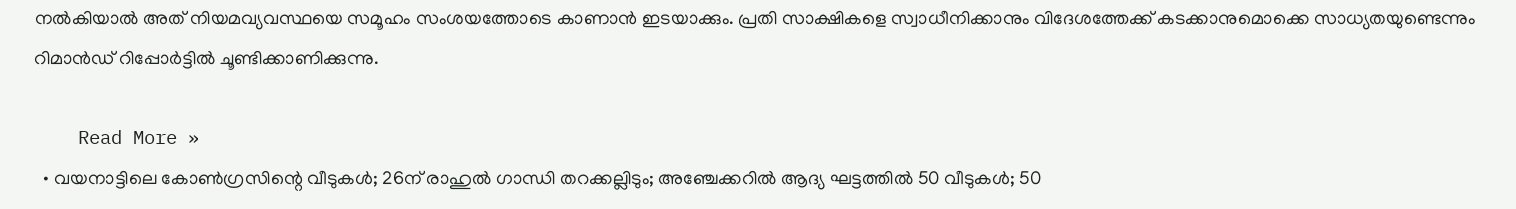നൽകിയാൽ അത് നിയമവ്യവസ്ഥയെ സമൂഹം സംശയത്തോടെ കാണാൻ ഇടയാക്കും. പ്രതി സാക്ഷികളെ സ്വാധീനിക്കാനും വിദേശത്തേക്ക് കടക്കാനുമൊക്കെ സാധ്യതയുണ്ടെന്നും റിമാൻഡ് റിപ്പോർട്ടിൽ ചൂണ്ടിക്കാണിക്കുന്നു.

    Read More »
  • വയനാട്ടിലെ കോണ്‍ഗ്രസിന്റെ വീടുകള്‍; 26ന് രാഹുല്‍ ഗാന്ധി തറക്കല്ലിടും; അഞ്ചേക്കറില്‍ ആദ്യ ഘട്ടത്തില്‍ 50 വീടുകള്‍; 50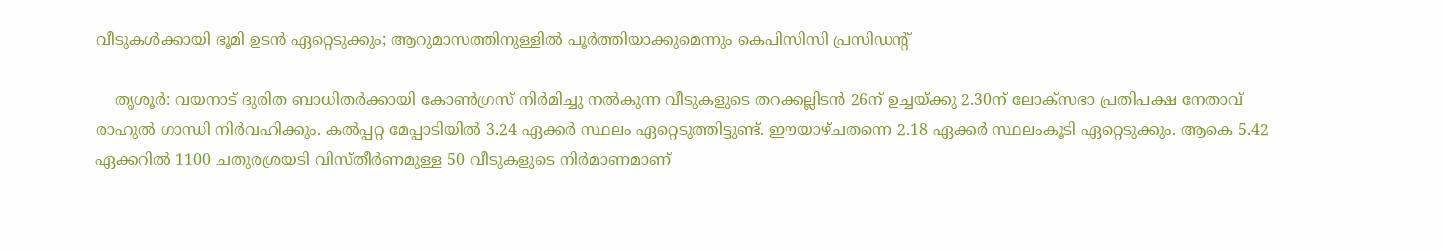വീടുകള്‍ക്കായി ഭൂമി ഉടന്‍ ഏറ്റെടുക്കും; ആറുമാസത്തിനുള്ളില്‍ പൂര്‍ത്തിയാക്കുമെന്നും കെപിസിസി പ്രസിഡന്റ്

    തൃശൂര്‍: വയനാട് ദുരിത ബാധിതര്‍ക്കായി കോണ്‍ഗ്രസ് നിര്‍മിച്ചു നല്‍കുന്ന വീടുകളുടെ തറക്കല്ലിടന്‍ 26ന് ഉച്ചയ്ക്കു 2.30ന് ലോക്‌സഭാ പ്രതിപക്ഷ നേതാവ് രാഹുല്‍ ഗാന്ധി നിര്‍വഹിക്കും. കല്‍പ്പറ്റ മേപ്പാടിയില്‍ 3.24 ഏക്കര്‍ സ്ഥലം ഏറ്റെടുത്തിട്ടുണ്ട്. ഈയാഴ്ചതന്നെ 2.18 ഏക്കര്‍ സ്ഥലംകൂടി ഏറ്റെടുക്കും. ആകെ 5.42 ഏക്കറില്‍ 1100 ചതുരശ്രയടി വിസ്തീര്‍ണമുള്ള 50 വീടുകളുടെ നിര്‍മാണമാണ്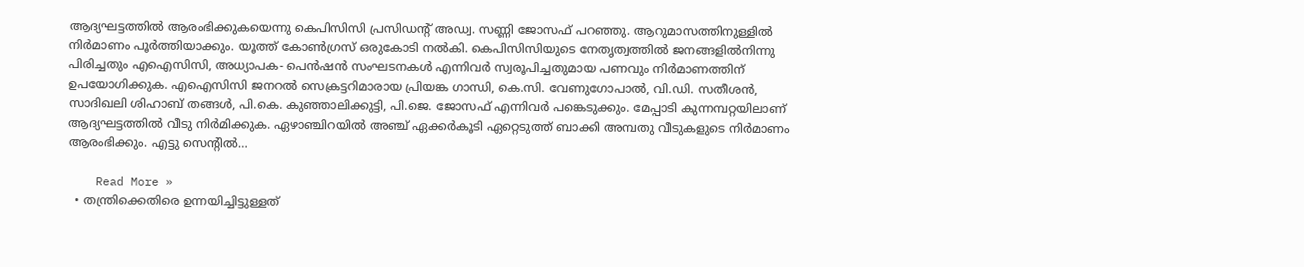ആദ്യഘട്ടത്തില്‍ ആരംഭിക്കുകയെന്നു കെപിസിസി പ്രസിഡന്റ് അഡ്വ. സണ്ണി ജോസഫ് പറഞ്ഞു. ആറുമാസത്തിനുള്ളില്‍ നിര്‍മാണം പൂര്‍ത്തിയാക്കും. യൂത്ത് കോണ്‍ഗ്രസ് ഒരുകോടി നല്‍കി. കെപിസിസിയുടെ നേതൃത്വത്തില്‍ ജനങ്ങളില്‍നിന്നു പിരിച്ചതും എഐസിസി, അധ്യാപക- പെന്‍ഷന്‍ സംഘടനകള്‍ എന്നിവര്‍ സ്വരൂപിച്ചതുമായ പണവും നിര്‍മാണത്തിന് ഉപയോഗിക്കുക. എഐസിസി ജനറല്‍ സെക്രട്ടറിമാരായ പ്രിയങ്ക ഗാന്ധി, കെ.സി. വേണുഗോപാല്‍, വി.ഡി. സതീശന്‍, സാദിഖലി ശിഹാബ് തങ്ങള്‍, പി.കെ. കുഞ്ഞാലിക്കുട്ടി, പി.ജെ. ജോസഫ് എന്നിവര്‍ പങ്കെടുക്കും. മേപ്പാടി കുന്നമ്പറ്റയിലാണ് ആദ്യഘട്ടത്തില്‍ വീടു നിര്‍മിക്കുക. ഏഴാഞ്ചിറയില്‍ അഞ്ച് ഏക്കര്‍കൂടി ഏറ്റെടുത്ത് ബാക്കി അമ്പതു വീടുകളുടെ നിര്‍മാണം ആരംഭിക്കും. എട്ടു സെന്റില്‍…

    Read More »
  • തന്ത്രിക്കെതിരെ ഉന്നയിച്ചിട്ടുള്ളത്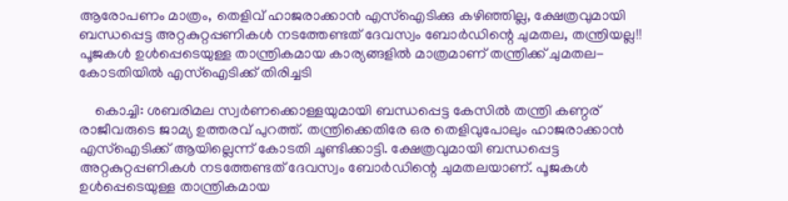ആരോപണം മാത്രം, തെളിവ് ഹാജരാക്കാൻ എസ്ഐടിക്കു കഴിഞ്ഞില്ല, ക്ഷേത്രവുമായി ബന്ധപ്പെട്ട അറ്റകുറ്റപ്പണികൾ നടത്തേണ്ടത് ദേവസ്വം ബോർഡിന്റെ ചുമതല, തന്ത്രിയല്ല!! പൂജകൾ ഉൾപ്പെടെയുള്ള താന്ത്രികമായ കാര്യങ്ങളിൽ മാത്രമാണ് തന്ത്രിക്ക് ചുമതല- കോടതിയിൽ എസ്ഐടിക്ക് തിരിച്ചടി

    കൊച്ചി: ശബരിമല സ്വർണക്കൊള്ളയുമായി ബന്ധപ്പെട്ട കേസിൽ തന്ത്രി കണ്ഠര് രാജീവരുടെ ജാമ്യ ഉത്തരവ് പുറത്ത്. തന്ത്രിക്കെതിരേ ഒര തെളിവുപോലും ഹാജരാക്കാൻ എസ്ഐടിക്ക് ആയില്ലെന്ന് കോടതി ചൂണ്ടിക്കാട്ടി. ക്ഷേത്രവുമായി ബന്ധപ്പെട്ട അറ്റകുറ്റപ്പണികൾ നടത്തേണ്ടത് ദേവസ്വം ബോർഡിന്റെ ചുമതലയാണ്. പൂജകൾ ഉൾപ്പെടെയുള്ള താന്ത്രികമായ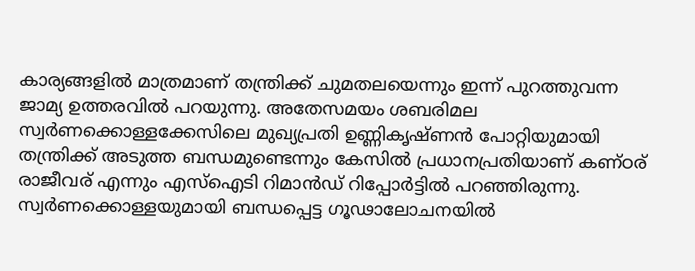കാര്യങ്ങളിൽ മാത്രമാണ് തന്ത്രിക്ക് ചുമതലയെന്നും ഇന്ന് പുറത്തുവന്ന ജാമ്യ ഉത്തരവിൽ പറയുന്നു. അതേസമയം ശബരിമല സ്വർണക്കൊള്ളക്കേസിലെ മുഖ്യപ്രതി ഉണ്ണികൃഷ്ണൻ പോറ്റിയുമായി തന്ത്രിക്ക് അടുത്ത ബന്ധമുണ്ടെന്നും കേസിൽ പ്രധാനപ്രതിയാണ് കണ്ഠര് രാജീവര് എന്നും എസ്ഐടി റിമാൻഡ് റിപ്പോർട്ടിൽ പറഞ്ഞിരുന്നു. സ്വർണക്കൊള്ളയുമായി ബന്ധപ്പെട്ട ഗൂഢാലോചനയിൽ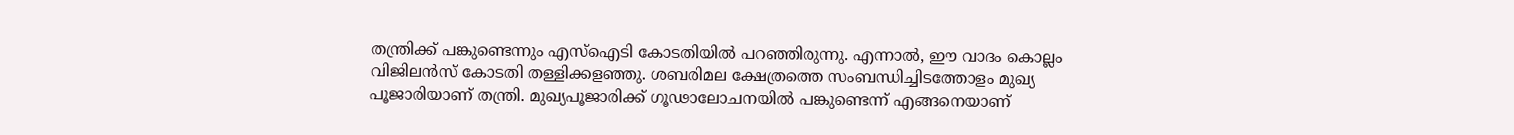തന്ത്രിക്ക് പങ്കുണ്ടെന്നും എസ്ഐടി കോടതിയിൽ പറഞ്ഞിരുന്നു. എന്നാൽ, ഈ വാദം കൊല്ലം വിജിലൻസ് കോടതി തള്ളിക്കളഞ്ഞു. ശബരിമല ക്ഷേത്രത്തെ സംബന്ധിച്ചിടത്തോളം മുഖ്യ പൂജാരിയാണ് തന്ത്രി. മുഖ്യപൂജാരിക്ക് ഗൂഢാലോചനയിൽ പങ്കുണ്ടെന്ന് എങ്ങനെയാണ്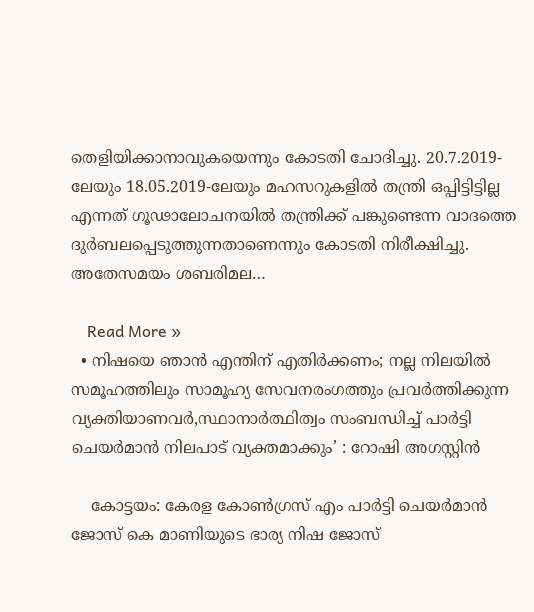തെളിയിക്കാനാവുകയെന്നും കോടതി ചോദിച്ചു. 20.7.2019- ലേയും 18.05.2019-ലേയും മഹസറുകളിൽ തന്ത്രി ഒപ്പിട്ടിട്ടില്ല എന്നത് ഗൂഢാലോചനയിൽ തന്ത്രിക്ക് പങ്കുണ്ടെന്ന വാദത്തെ ദുർബലപ്പെടുത്തുന്നതാണെന്നും കോടതി നിരീക്ഷിച്ചു. അതേസമയം ശബരിമല…

    Read More »
  • നിഷയെ ഞാൻ എന്തിന് എതിർക്കണം; നല്ല നിലയിൽ സമൂഹത്തിലും സാമൂഹ്യ സേവനരംഗത്തും പ്രവർത്തിക്കുന്ന വ്യക്തിയാണവർ,സ്ഥാനാർത്ഥിത്വം സംബന്ധിച്ച് പാർട്ടി ചെയർമാൻ നിലപാട് വ്യക്തമാക്കും’ : റോഷി അഗസ്റ്റിൻ

    കോട്ടയം: കേരള കോൺഗ്രസ് എം പാർട്ടി ചെയർമാൻ ജോസ് കെ മാണിയുടെ ഭാര്യ നിഷ ജോസ്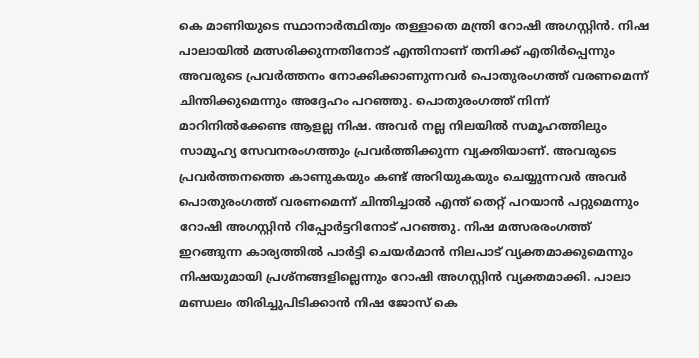കെ മാണിയുടെ സ്ഥാനാർത്ഥിത്വം തള്ളാതെ മന്ത്രി റോഷി അഗസ്റ്റിൻ. നിഷ പാലായിൽ മത്സരിക്കുന്നതിനോട് എന്തിനാണ് തനിക്ക് എതിർപ്പെന്നും അവരുടെ പ്രവർത്തനം നോക്കിക്കാണുന്നവർ പൊതുരംഗത്ത് വരണമെന്ന് ചിന്തിക്കുമെന്നും അദ്ദേഹം പറഞ്ഞു. പൊതുരംഗത്ത് നിന്ന് മാറിനിൽക്കേണ്ട ആളല്ല നിഷ. അവർ നല്ല നിലയിൽ സമൂഹത്തിലും സാമൂഹ്യ സേവനരംഗത്തും പ്രവർത്തിക്കുന്ന വ്യക്തിയാണ്. അവരുടെ പ്രവർത്തനത്തെ കാണുകയും കണ്ട് അറിയുകയും ചെയ്യുന്നവർ അവർ പൊതുരംഗത്ത് വരണമെന്ന് ചിന്തിച്ചാൽ എന്ത് തെറ്റ് പറയാൻ പറ്റുമെന്നും റോഷി അഗസ്റ്റിൻ റിപ്പോർട്ടറിനോട് പറഞ്ഞു. നിഷ മത്സരരംഗത്ത് ഇറങ്ങുന്ന കാര്യത്തിൽ പാർട്ടി ചെയർമാൻ നിലപാട് വ്യക്തമാക്കുമെന്നും നിഷയുമായി പ്രശ്നങ്ങളില്ലെന്നും റോഷി അഗസ്റ്റിൻ വ്യക്തമാക്കി. പാലാ മണ്ഡലം തിരിച്ചുപിടിക്കാൻ നിഷ ജോസ് കെ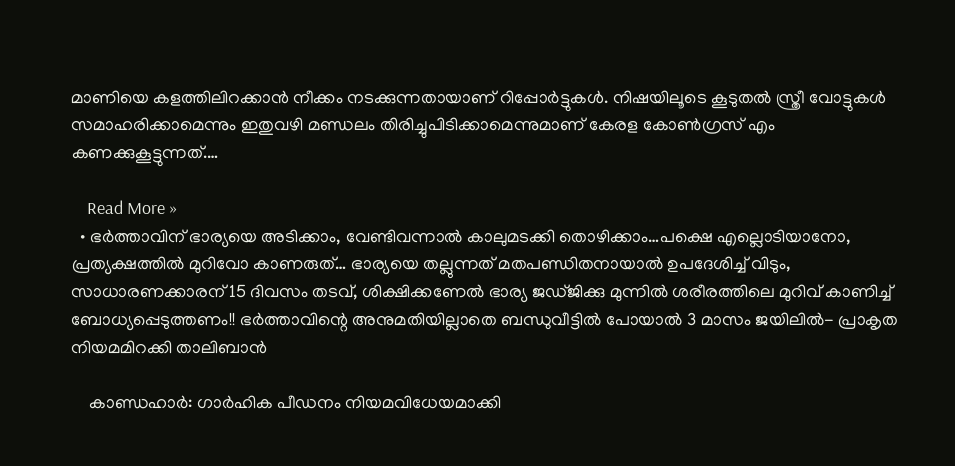മാണിയെ കളത്തിലിറക്കാൻ നീക്കം നടക്കുന്നതായാണ് റിപ്പോർട്ടുകൾ. നിഷയിലൂടെ കൂടുതൽ സ്ത്രീ വോട്ടുകൾ സമാഹരിക്കാമെന്നും ഇതുവഴി മണ്ഡലം തിരിച്ചുപിടിക്കാമെന്നുമാണ് കേരള കോൺഗ്രസ് എം കണക്കുകൂട്ടുന്നത്.…

    Read More »
  • ഭർത്താവിന് ഭാര്യയെ അടിക്കാം, വേണ്ടിവന്നാൽ കാലുമടക്കി തൊഴിക്കാം…പക്ഷെ എല്ലൊടിയാനോ, പ്രത്യക്ഷത്തിൽ മുറിവോ കാണരുത്… ഭാര്യയെ തല്ലുന്നത് മതപണ്ഡിതനായാൽ ഉപദേശിച്ച് വിടും, സാധാരണക്കാരന് 15 ദിവസം തടവ്, ശിക്ഷിക്കണേൽ ഭാര്യ ജഡ്ജിക്കു മുന്നിൽ ശരീരത്തിലെ മുറിവ് കാണിച്ച് ബോധ്യപ്പെടുത്തണം!! ഭർത്താവിന്റെ അനുമതിയില്ലാതെ ബന്ധുവീട്ടിൽ പോയാൽ 3 മാസം ജയിലിൽ- പ്രാകൃത നിയമമിറക്കി താലിബാൻ

    കാണ്ഡഹാർ: ഗാർഹിക പീഡനം നിയമവിധേയമാക്കി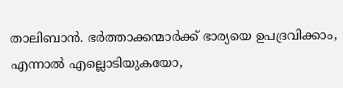താലിബാൻ. ഭർത്താക്കന്മാർക്ക് ഭാര്യയെ ഉപദ്രവിക്കാം, എന്നാൽ എല്ലൊടിയുകയോ,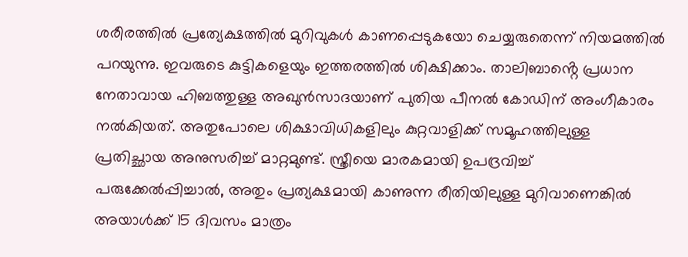ശരീരത്തിൽ പ്രത്യേക്ഷത്തിൽ മുറിവുകൾ കാണപ്പെടുകയോ ചെയ്യരുതെന്ന് നിയമത്തിൽ പറയുന്നു. ഇവരുടെ കുട്ടികളെയും ഇത്തരത്തിൽ ശിക്ഷിക്കാം. താലിബാൻ്റെ പ്രധാന നേതാവായ ഹിബത്തുള്ള അഖുൻസാദയാണ് പുതിയ പീനൽ കോഡിന് അംഗീകാരം നൽകിയത്. അതുപോലെ ശിക്ഷാവിധികളിലും കുറ്റവാളിക്ക് സമൂഹത്തിലുള്ള പ്രതിച്ഛായ അനുസരിച്ച് മാറ്റമുണ്ട്. സ്ത്രീയെ മാരകമായി ഉപദ്രവിച്ച് പരുക്കേൽപ്പിച്ചാൽ, അതും പ്രത്യക്ഷമായി കാണുന്ന രീതിയിലുള്ള മുറിവാണെങ്കിൽ അയാൾക്ക് 15 ദിവസം മാത്രം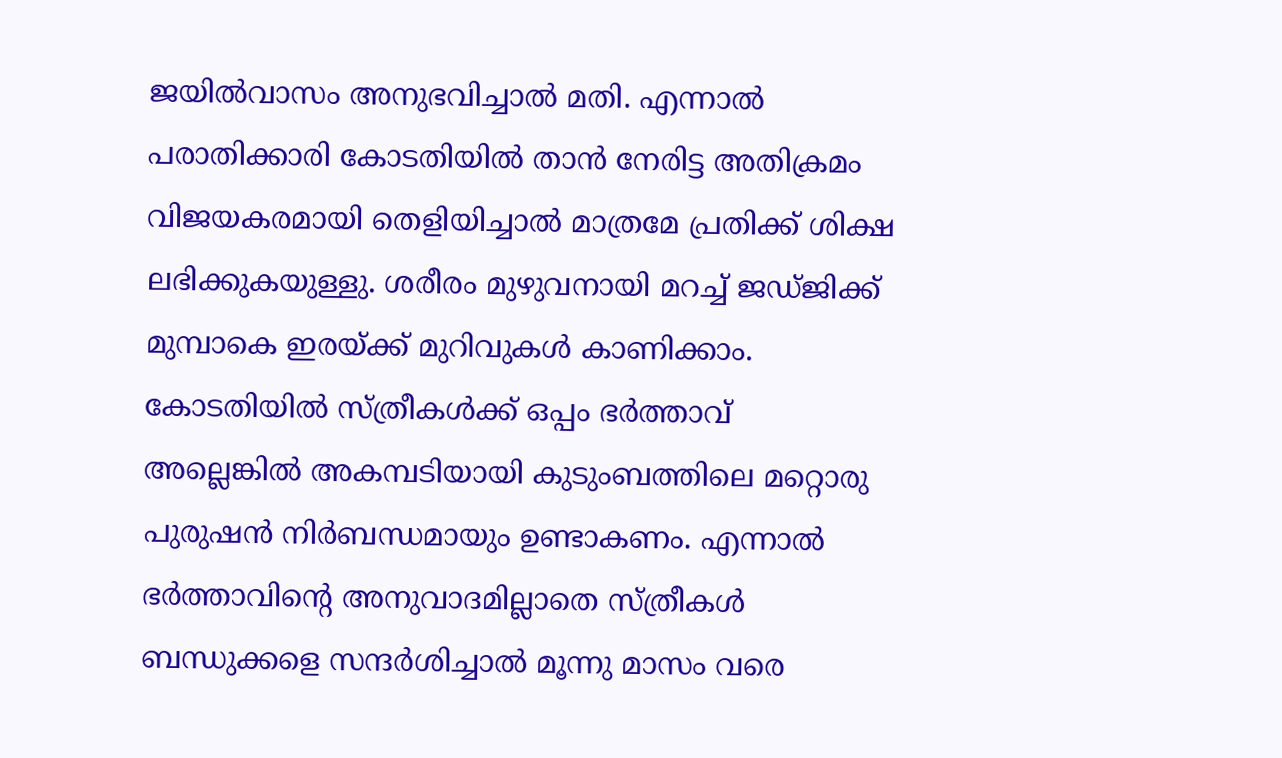ജയിൽവാസം അനുഭവിച്ചാൽ മതി. എന്നാൽ പരാതിക്കാരി കോടതിയിൽ താൻ നേരിട്ട അതിക്രമം വിജയകരമായി തെളിയിച്ചാൽ മാത്രമേ പ്രതിക്ക് ശിക്ഷ ലഭിക്കുകയുള്ളു. ശരീരം മുഴുവനായി മറച്ച് ജഡ്ജിക്ക് മുമ്പാകെ ഇരയ്ക്ക് മുറിവുകൾ കാണിക്കാം. കോടതിയിൽ സ്ത്രീകൾക്ക് ഒപ്പം ഭർത്താവ് അല്ലെങ്കിൽ അകമ്പടിയായി കുടുംബത്തിലെ മറ്റൊരു പുരുഷൻ നിർബന്ധമായും ഉണ്ടാകണം. എന്നാൽ ഭർത്താവിന്റെ അനുവാദമില്ലാതെ സ്ത്രീകൾ ബന്ധുക്കളെ സന്ദർശിച്ചാൽ മൂന്നു മാസം വരെ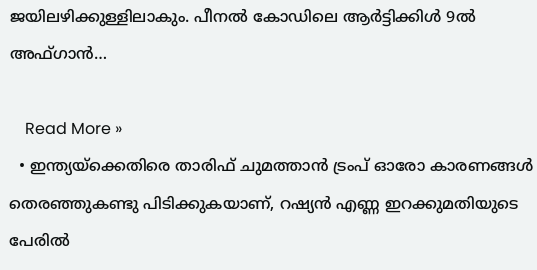ജയിലഴിക്കുള്ളിലാകും. പീനൽ കോഡിലെ ആർട്ടിക്കിൾ 9ൽ അഫ്ഗാൻ…

    Read More »
  • ഇന്ത്യയ്ക്കെതിരെ താരിഫ് ചുമത്താൻ ട്രംപ് ഓരോ കാരണങ്ങൾ തെരഞ്ഞുകണ്ടു പിടിക്കുകയാണ്, റഷ്യൻ എണ്ണ ഇറക്കുമതിയുടെ പേരിൽ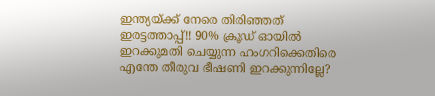ഇന്ത്യയ്ക്ക് നേരെ തിരിഞ്ഞത് ഇരട്ടത്താപ്പ്!! 90% ക്രൂഡ് ഓയിൽ ഇറക്കുമതി ചെയ്യുന്ന ഹംഗറിക്കെതിരെ എന്തേ തീരുവ ഭീഷണി ഇറക്കുന്നില്ലേ?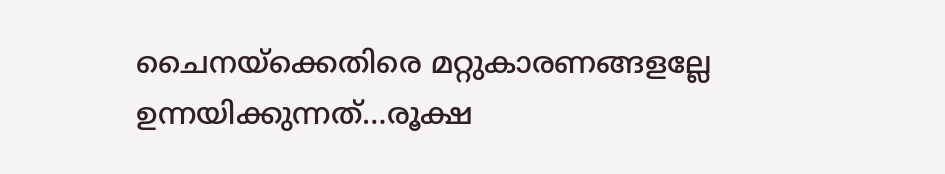ചൈനയ്ക്കെതിരെ മറ്റുകാരണങ്ങളല്ലേ ഉന്നയിക്കുന്നത്…രൂക്ഷ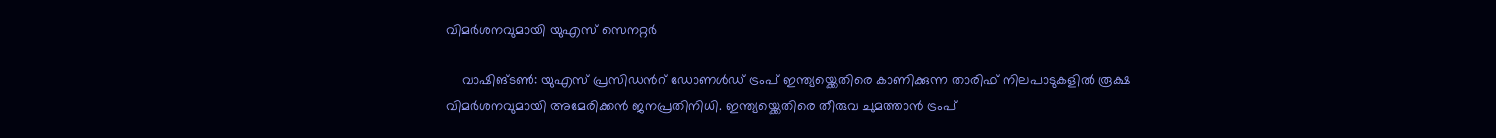വിമർശനവുമായി യുഎസ് സെനറ്റർ

    വാഷിങ്ടൺ: യുഎസ് പ്രസിഡൻറ് ഡോണൾഡ് ട്രംപ് ഇന്ത്യയ്ക്കെതിരെ കാണിക്കുന്ന താരിഫ് നിലപാടുകളിൽ രൂക്ഷ വിമർശനവുമായി അമേരിക്കൻ ജനപ്രതിനിധി. ഇന്ത്യയ്ക്കെതിരെ തീരുവ ചുമത്താൻ ട്രംപ്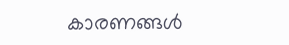കാരണങ്ങൾ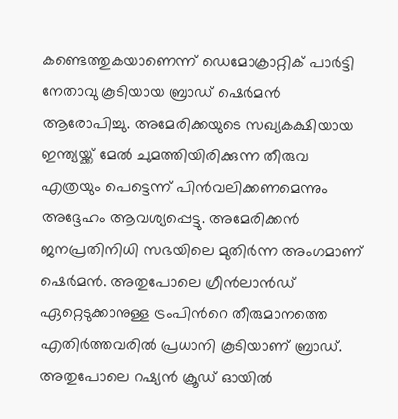കണ്ടെത്തുകയാണെന്ന് ഡെമോക്രാറ്റിക് പാർട്ടി നേതാവു കൂടിയായ ബ്രാഡ് ഷെർമൻ ആരോപിച്ചു. അമേരിക്കയുടെ സഖ്യകക്ഷിയായ ഇന്ത്യയ്ക്ക് മേൽ ചുമത്തിയിരിക്കുന്ന തീരുവ എത്രയും പെട്ടെന്ന് പിൻവലിക്കണമെന്നും അദ്ദേഹം ആവശ്യപ്പെട്ടു. അമേരിക്കൻ ജനപ്രതിനിധി സഭയിലെ മുതിർന്ന അംഗമാണ് ഷെർമൻ. അതുപോലെ ഗ്രീൻലാൻഡ് ഏറ്റെടുക്കാനുള്ള ട്രംപിൻറെ തീരുമാനത്തെ എതിർത്തവരിൽ പ്രധാനി കൂടിയാണ് ബ്രാഡ്. അതുപോലെ റഷ്യൻ ക്രൂഡ് ഓയിൽ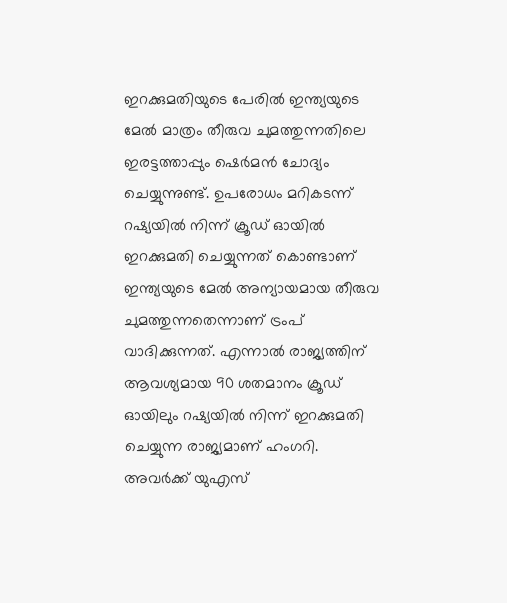ഇറക്കുമതിയുടെ പേരിൽ ഇന്ത്യയുടെ മേൽ മാത്രം തീരുവ ചുമത്തുന്നതിലെ ഇരട്ടത്താപ്പും ഷെർമൻ ചോദ്യം ചെയ്യുന്നുണ്ട്. ഉപരോധം മറികടന്ന് റഷ്യയിൽ നിന്ന് ക്രൂഡ് ഓയിൽ ഇറക്കുമതി ചെയ്യുന്നത് കൊണ്ടാണ് ഇന്ത്യയുടെ മേൽ അന്യായമായ തീരുവ ചുമത്തുന്നതെന്നാണ് ട്രംപ് വാദിക്കുന്നത്. എന്നാൽ രാജ്യത്തിന് ആവശ്യമായ 90 ശതമാനം ക്രൂഡ് ഓയിലും റഷ്യയിൽ നിന്ന് ഇറക്കുമതി ചെയ്യുന്ന രാജ്യമാണ് ഹംഗറി. അവർക്ക് യുഎസ്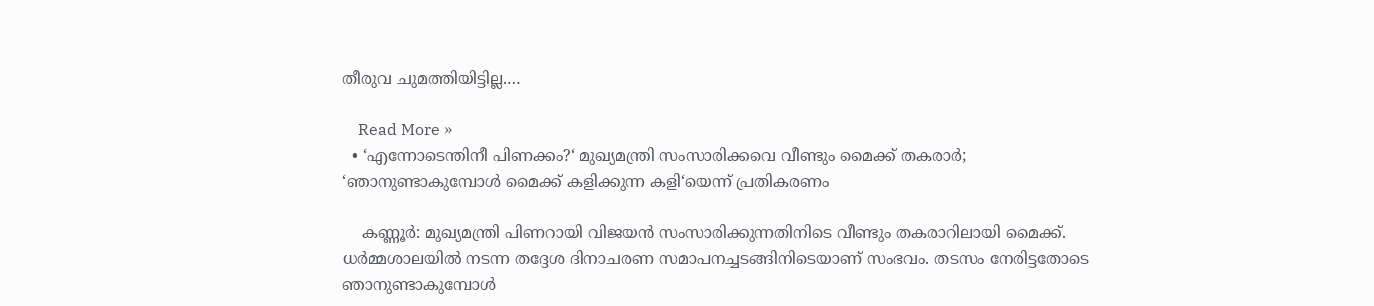തീരുവ ചുമത്തിയിട്ടില്ല.…

    Read More »
  • ‘എന്നോടെന്തിനീ പിണക്കം?‘ മുഖ്യമന്ത്രി സംസാരിക്കവെ വീണ്ടും മൈക്ക് തകരാർ; ‘ഞാനുണ്ടാകുമ്പോൾ മൈക്ക് കളിക്കുന്ന കളി‘യെന്ന് പ്രതികരണം

    കണ്ണൂർ: മുഖ്യമന്ത്രി പിണറായി വിജയൻ സംസാരിക്കുന്നതിനിടെ വീണ്ടും തകരാറിലായി മൈക്ക്. ധർമ്മശാലയിൽ നടന്ന തദ്ദേശ ദിനാചരണ സമാപനച്ചടങ്ങിനിടെയാണ് സംഭവം. തടസം നേരിട്ടതോടെ ഞാനുണ്ടാകുമ്പോൾ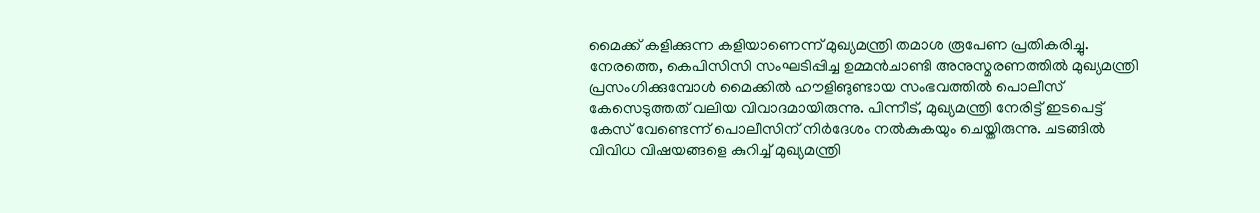മൈക്ക് കളിക്കുന്ന കളിയാണെന്ന് മുഖ്യമന്ത്രി തമാശ രൂപേണ പ്രതികരിച്ചു. നേരത്തെ, കെപിസിസി സംഘടിപ്പിച്ച ഉമ്മൻചാണ്ടി അനുസ്മരണത്തിൽ മുഖ്യമന്ത്രി പ്രസംഗിക്കുമ്പോൾ മൈക്കിൽ ഹൗളിങുണ്ടായ സംഭവത്തിൽ പൊലീസ് കേസെടുത്തത് വലിയ വിവാദമായിരുന്നു. പിന്നീട്, മുഖ്യമന്ത്രി നേരിട്ട് ഇടപെട്ട് കേസ് വേണ്ടെന്ന് പൊലീസിന് നിർദേശം നൽകുകയും ചെയ്തിരുന്നു. ചടങ്ങിൽ വിവിധ വിഷയങ്ങളെ കുറിച്ച് മുഖ്യമന്ത്രി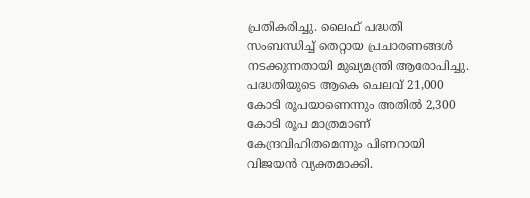പ്രതികരിച്ചു. ലൈഫ് പദ്ധതി സംബന്ധിച്ച് തെറ്റായ പ്രചാരണങ്ങൾ നടക്കുന്നതായി മുഖ്യമന്ത്രി ആരോപിച്ചു. പദ്ധതിയുടെ ആകെ ചെലവ് 21,000 കോടി രൂപയാണെന്നും അതിൽ 2,300 കോടി രൂപ മാത്രമാണ് കേന്ദ്രവിഹിതമെന്നും പിണറായി വിജയൻ വ്യക്തമാക്കി.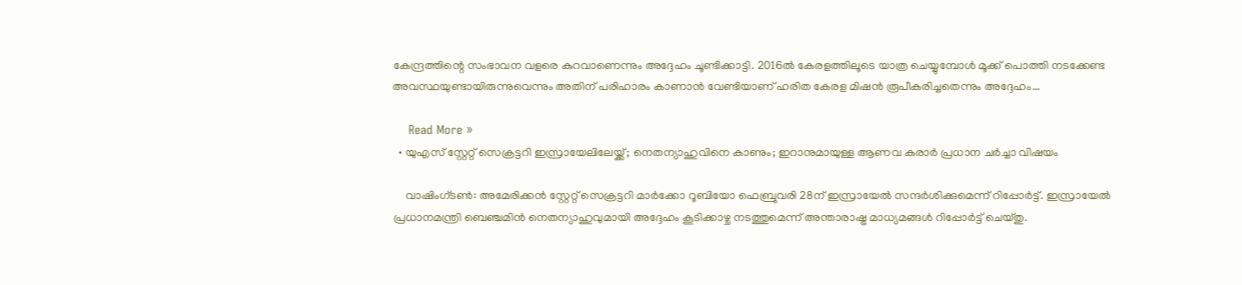കേന്ദ്രത്തിന്റെ സംഭാവന വളരെ കുറവാണെന്നും അദ്ദേഹം ചൂണ്ടിക്കാട്ടി. 2016ൽ കേരളത്തിലൂടെ യാത്ര ചെയ്യുമ്പോൾ മൂക്ക് പൊത്തി നടക്കേണ്ട അവസ്ഥയുണ്ടായിരുന്നുവെന്നും അതിന് പരിഹാരം കാണാൻ വേണ്ടിയാണ് ഹരിത കേരള മിഷൻ രൂപീകരിച്ചതെന്നും അദ്ദേഹം…

    Read More »
  • യുഎസ് സ്റ്റേറ്റ് സെക്രട്ടറി ഇസ്രായേലിലേയ്ക്ക്; നെതന്യാഹുവിനെ കാണും; ഇറാനുമായുള്ള ആണവ കരാർ പ്രധാന ചർച്ചാ വിഷയം

    വാഷിംഗ്ടൺ: അമേരിക്കൻ സ്റ്റേറ്റ് സെക്രട്ടറി മാർക്കോ റൂബിയോ ഫെബ്രുവരി 28ന് ഇസ്രായേൽ സന്ദർശിക്കുമെന്ന് റിപ്പോര്‍ട്ട്. ഇസ്രായേൽ പ്രധാനമന്ത്രി ബെഞ്ചമിൻ നെതന്യാഹുവുമായി അദ്ദേഹം കൂടിക്കാഴ്ച നടത്തുമെന്ന് അന്താരാഷ്ട്ര മാധ്യമങ്ങൾ റിപ്പോർട്ട് ചെയ്തു.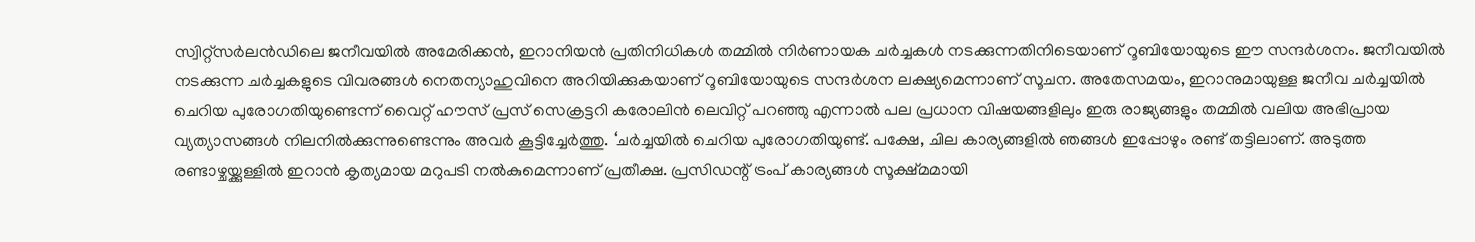സ്വിറ്റ്‌സർലൻഡിലെ ജനീവയിൽ അമേരിക്കൻ, ഇറാനിയൻ പ്രതിനിധികൾ തമ്മിൽ നിർണായക ചർച്ചകൾ നടക്കുന്നതിനിടെയാണ് റൂബിയോയുടെ ഈ സന്ദർശനം. ജനീവയിൽ നടക്കുന്ന ചർച്ചകളുടെ വിവരങ്ങൾ നെതന്യാഹുവിനെ അറിയിക്കുകയാണ് റൂബിയോയുടെ സന്ദർശന ലക്ഷ്യമെന്നാണ് സൂചന. അതേസമയം, ഇറാനുമായുള്ള ജനീവ ചർച്ചയിൽ ചെറിയ പുരോഗതിയുണ്ടെന്ന് വൈറ്റ് ഹൗസ് പ്രസ് സെക്രട്ടറി കരോലിൻ ലെവിറ്റ് പറഞ്ഞു എന്നാൽ പല പ്രധാന വിഷയങ്ങളിലും ഇരു രാജ്യങ്ങളും തമ്മിൽ വലിയ അഭിപ്രായ വ്യത്യാസങ്ങൾ നിലനിൽക്കുന്നുണ്ടെന്നും അവർ കൂട്ടിച്ചേർത്തു. ‘ചർച്ചയിൽ ചെറിയ പുരോഗതിയുണ്ട്. പക്ഷേ, ചില കാര്യങ്ങളിൽ ഞങ്ങൾ ഇപ്പോഴും രണ്ട് തട്ടിലാണ്. അടുത്ത രണ്ടാഴ്ചയ്ക്കുള്ളിൽ ഇറാൻ കൃത്യമായ മറുപടി നൽകുമെന്നാണ് പ്രതീക്ഷ. പ്രസിഡന്റ് ട്രംപ് കാര്യങ്ങൾ സൂക്ഷ്മമായി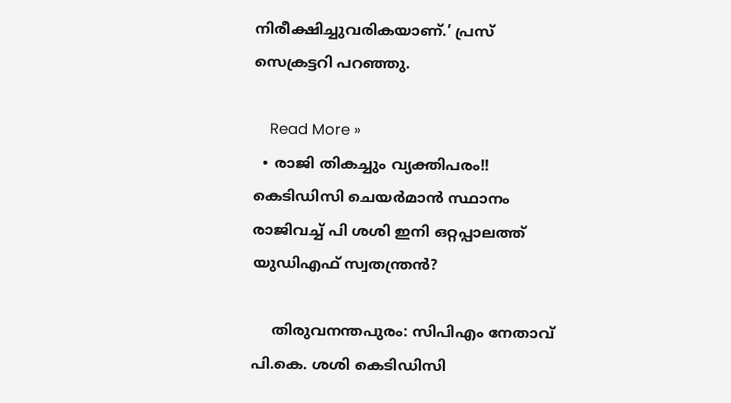നിരീക്ഷിച്ചുവരികയാണ്.’ പ്രസ് സെക്രട്ടറി പറഞ്ഞു.

    Read More »
  • രാജി തികച്ചും വ്യക്തിപരം!! കെടിഡിസി ചെയർമാൻ സ്ഥാനം രാജിവച്ച് പി ശശി ഇനി ഒറ്റപ്പാലത്ത് യുഡിഎഫ് സ്വതന്ത്രൻ?

    തിരുവനന്തപുരം: സിപിഎം നേതാവ് പി.കെ. ശശി കെടിഡിസി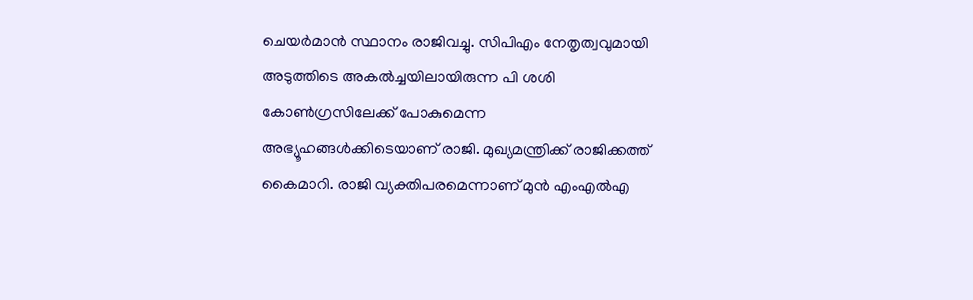ചെയർമാൻ സ്ഥാനം രാജിവച്ചു. സിപിഎം നേതൃത്വവുമായി അടുത്തിടെ അകൽച്ചയിലായിരുന്ന പി ശശി കോൺഗ്രസിലേക്ക് പോകുമെന്ന അഭ്യൂഹങ്ങൾക്കിടെയാണ് രാജി. മുഖ്യമന്ത്രിക്ക് രാജിക്കത്ത് കൈമാറി. രാജി വ്യക്തിപരമെന്നാണ് മുൻ എംഎൽഎ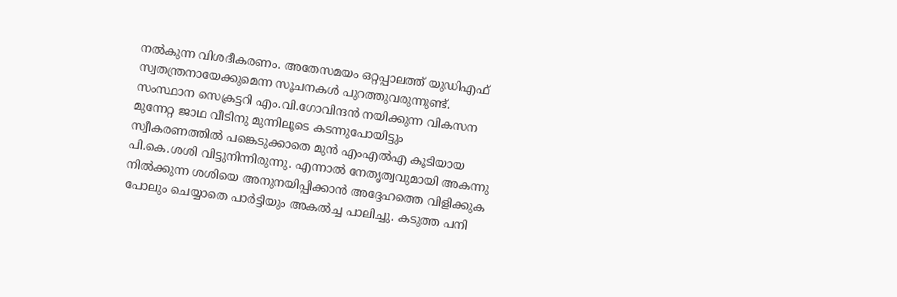നൽകുന്ന വിശദീകരണം. അതേസമയം ഒറ്റപ്പാലത്ത് യുഡിഎഫ് സ്വതന്ത്രനായേക്കുമെന്ന സൂചനകൾ പുറത്തുവരുന്നുണ്ട്. സംസ്ഥാന സെക്രട്ടറി എം.വി.ഗോവിന്ദൻ നയിക്കുന്ന വികസന മുന്നേറ്റ ജാഥ വീടിനു മുന്നിലൂടെ കടന്നുപോയിട്ടും സ്വീകരണത്തിൽ പങ്കെടുക്കാതെ മുൻ എംഎൽഎ കൂടിയായ പി.കെ.ശശി വിട്ടുനിന്നിരുന്നു. എന്നാൽ നേതൃത്വവുമായി അകന്നു നിൽക്കുന്ന ശശിയെ അനുനയിപ്പിക്കാൻ അദ്ദേഹത്തെ വിളിക്കുക പോലും ചെയ്യാതെ പാർട്ടിയും അകൽച്ച പാലിച്ചു. കടുത്ത പനി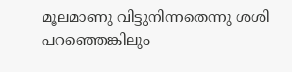മൂലമാണു വിട്ടുനിന്നതെന്നു ശശി പറഞ്ഞെങ്കിലും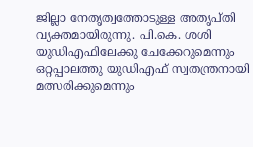ജില്ലാ നേതൃത്വത്തോടുള്ള അതൃപ്തി വ്യക്തമായിരുന്നു. പി.കെ. ശശി യുഡിഎഫിലേക്കു ചേക്കേറുമെന്നും ഒറ്റപ്പാലത്തു യുഡിഎഫ് സ്വതന്ത്രനായി മത്സരിക്കുമെന്നും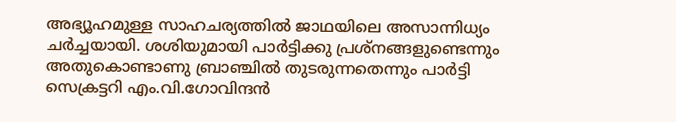അഭ്യൂഹമുള്ള സാഹചര്യത്തിൽ ജാഥയിലെ അസാന്നിധ്യം ചർച്ചയായി. ശശിയുമായി പാർട്ടിക്കു പ്രശ്നങ്ങളുണ്ടെന്നും അതുകൊണ്ടാണു ബ്രാഞ്ചിൽ തുടരുന്നതെന്നും പാർട്ടി സെക്രട്ടറി എം.വി.ഗോവിന്ദൻ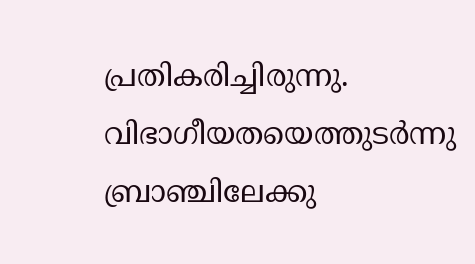പ്രതികരിച്ചിരുന്നു. വിഭാഗീയതയെത്തുടർന്നു ബ്രാഞ്ചിലേക്കു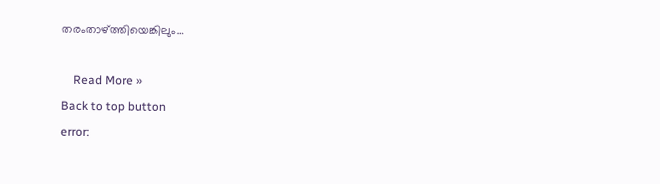തരംതാഴ്ത്തിയെങ്കിലും…

    Read More »
Back to top button
error: